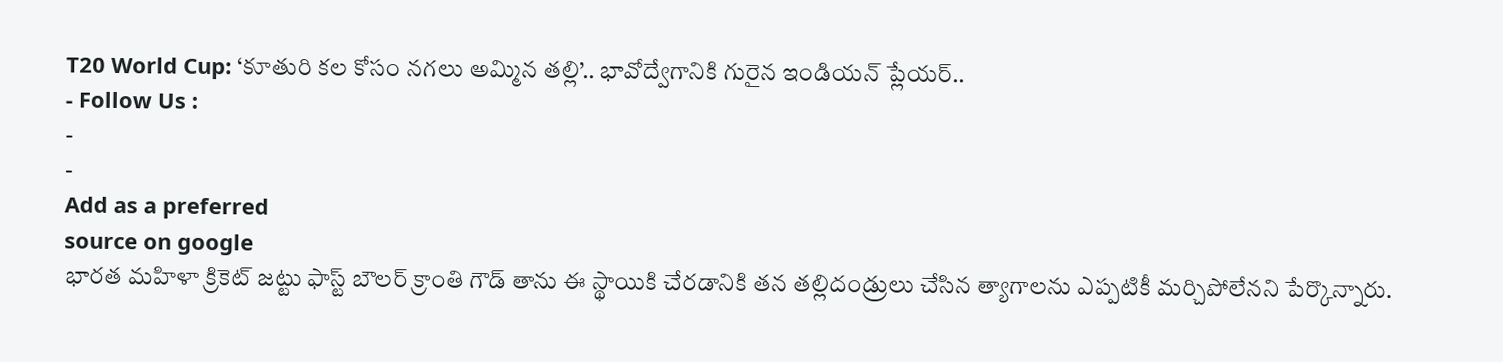T20 World Cup: ‘కూతురి కల కోసం నగలు అమ్మిన తల్లి’.. భావోద్వేగానికి గురైన ఇండియన్ ప్లేయర్..
- Follow Us :
-
-
Add as a preferred
source on google
భారత మహిళా క్రికెట్ జట్టు ఫాస్ట్ బౌలర్ క్రాంతి గౌడ్ తాను ఈ స్థాయికి చేరడానికి తన తల్లిదండ్రులు చేసిన త్యాగాలను ఎప్పటికీ మర్చిపోలేనని పేర్కొన్నారు.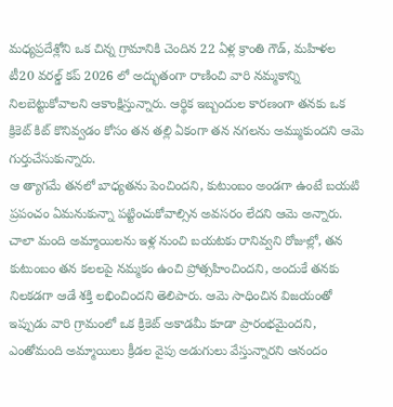మధ్యప్రదేశ్లోని ఒక చిన్న గ్రామానికి చెందిన 22 ఏళ్ల క్రాంతి గౌడ్, మహిళల టీ20 వరల్డ్ కప్ 2026 లో అద్భుతంగా రాణించి వారి నమ్మకాన్ని నిలబెట్టుకోవాలని ఆకాంక్షిస్తున్నారు. ఆర్థిక ఇబ్బందుల కారణంగా తనకు ఒక క్రికెట్ కిట్ కొనివ్వడం కోసం తన తల్లి ఏకంగా తన నగలను అమ్ముకుందని ఆమె గుర్తుచేసుకున్నారు.
ఆ త్యాగమే తనలో బాధ్యతను పెంచిందని, కుటుంబం అండగా ఉంటే బయటి ప్రపంచం ఏమనుకున్నా పట్టించుకోవాల్సిన అవసరం లేదని ఆమె అన్నారు. చాలా మంది అమ్మాయిలను ఇళ్ల నుంచి బయటకు రానివ్వని రోజుల్లో, తన కుటుంబం తన కలలపై నమ్మకం ఉంచి ప్రోత్సహించిందని, అందుకే తనకు నిలకడగా ఆడే శక్తి లభించిందని తెలిపారు. ఆమె సాధించిన విజయంతో ఇప్పుడు వారి గ్రామంలో ఒక క్రికెట్ అకాడమీ కూడా ప్రారంభమైందని, ఎంతోమంది అమ్మాయిలు క్రీడల వైపు అడుగులు వేస్తున్నారని ఆనందం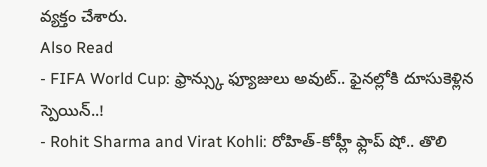వ్యక్తం చేశారు.
Also Read
- FIFA World Cup: ఫ్రాన్స్కు ఫ్యూజులు అవుట్.. ఫైనల్లోకి దూసుకెళ్లిన స్పెయిన్..!
- Rohit Sharma and Virat Kohli: రోహిత్-కోహ్లీ ఫ్లాప్ షో.. తొలి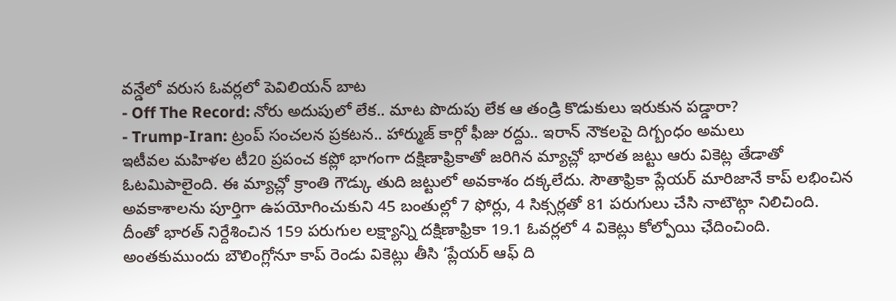వన్డేలో వరుస ఓవర్లలో పెవిలియన్ బాట
- Off The Record: నోరు అదుపులో లేక.. మాట పొదుపు లేక ఆ తండ్రి కొడుకులు ఇరుకున పడ్డారా?
- Trump-Iran: ట్రంప్ సంచలన ప్రకటన.. హార్ముజ్ కార్గో ఫీజు రద్దు.. ఇరాన్ నౌకలపై దిగ్బంధం అమలు
ఇటీవల మహిళల టీ20 ప్రపంచ కప్లో భాగంగా దక్షిణాఫ్రికాతో జరిగిన మ్యాచ్లో భారత జట్టు ఆరు వికెట్ల తేడాతో ఓటమిపాలైంది. ఈ మ్యాచ్లో క్రాంతి గౌడ్కు తుది జట్టులో అవకాశం దక్కలేదు. సౌతాఫ్రికా ప్లేయర్ మారిజానే కాప్ లభించిన అవకాశాలను పూర్తిగా ఉపయోగించుకుని 45 బంతుల్లో 7 ఫోర్లు, 4 సిక్సర్లతో 81 పరుగులు చేసి నాటౌట్గా నిలిచింది.
దీంతో భారత్ నిర్దేశించిన 159 పరుగుల లక్ష్యాన్ని దక్షిణాఫ్రికా 19.1 ఓవర్లలో 4 వికెట్లు కోల్పోయి ఛేదించింది. అంతకుముందు బౌలింగ్లోనూ కాప్ రెండు వికెట్లు తీసి ‘ప్లేయర్ ఆఫ్ ది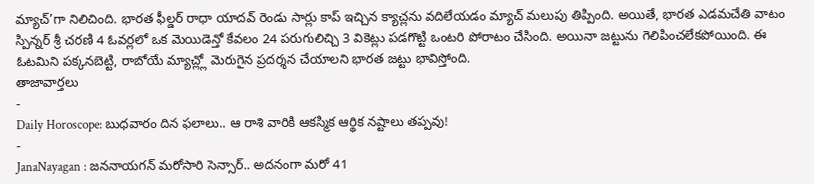మ్యాచ్’గా నిలిచింది. భారత ఫీల్డర్ రాధా యాదవ్ రెండు సార్లు కాప్ ఇచ్చిన క్యాచ్లను వదిలేయడం మ్యాచ్ మలుపు తిప్పింది. అయితే, భారత ఎడమచేతి వాటం స్పిన్నర్ శ్రీ చరణి 4 ఓవర్లలో ఒక మెయిడెన్తో కేవలం 24 పరుగులిచ్చి 3 వికెట్లు పడగొట్టి ఒంటరి పోరాటం చేసింది. అయినా జట్టును గెలిపించలేకపోయింది. ఈ ఓటమిని పక్కనబెట్టి, రాబోయే మ్యాచ్ల్లో మెరుగైన ప్రదర్శన చేయాలని భారత జట్టు భావిస్తోంది.
తాజావార్తలు
-
Daily Horoscope: బుధవారం దిన ఫలాలు.. ఆ రాశి వారికి ఆకస్మిక ఆర్థిక నష్టాలు తప్పవు!
-
JanaNayagan : జననాయగన్ మరోసారి సెన్సార్.. అదనంగా మరో 41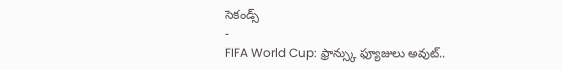సెకండ్స్
-
FIFA World Cup: ఫ్రాన్స్కు ఫ్యూజులు అవుట్..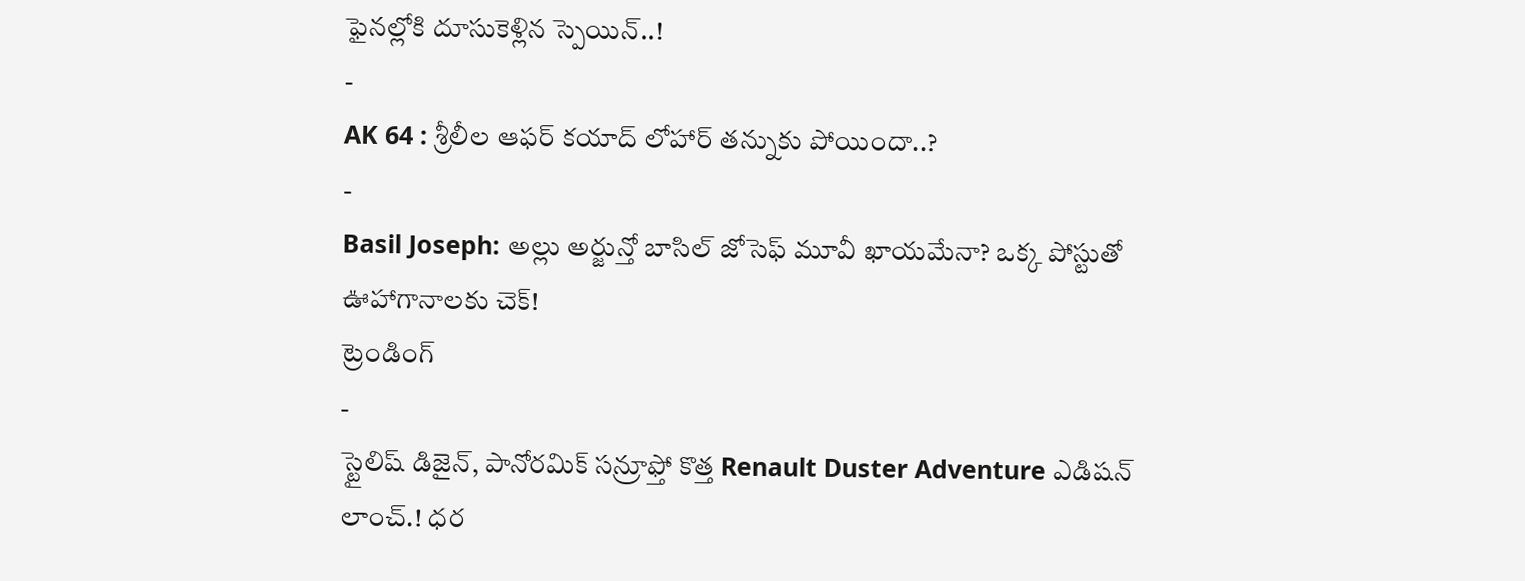ఫైనల్లోకి దూసుకెళ్లిన స్పెయిన్..!
-
AK 64 : శ్రీలీల ఆఫర్ కయాద్ లోహార్ తన్నుకు పోయిందా..?
-
Basil Joseph: అల్లు అర్జున్తో బాసిల్ జోసెఫ్ మూవీ ఖాయమేనా? ఒక్క పోస్టుతో ఊహాగానాలకు చెక్!
ట్రెండింగ్
-
స్టైలిష్ డిజైన్, పానోరమిక్ సన్రూఫ్తో కొత్త Renault Duster Adventure ఎడిషన్ లాంచ్.! ధర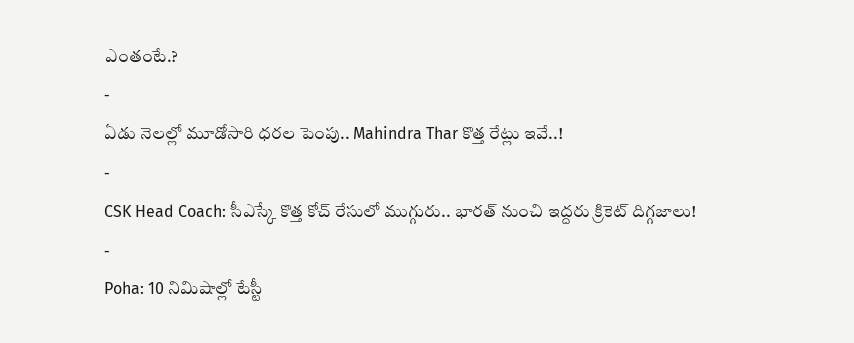ఎంతంటే.?
-
ఏడు నెలల్లో మూడోసారి ధరల పెంపు.. Mahindra Thar కొత్త రేట్లు ఇవే..!
-
CSK Head Coach: సీఎస్కే కొత్త కోచ్ రేసులో ముగ్గురు.. భారత్ నుంచి ఇద్దరు క్రికెట్ దిగ్గజాలు!
-
Poha: 10 నిమిషాల్లో టేస్టీ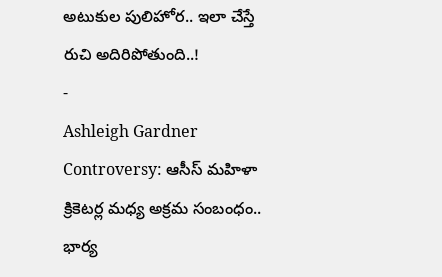అటుకుల పులిహోర.. ఇలా చేస్తే రుచి అదిరిపోతుంది..!
-
Ashleigh Gardner Controversy: ఆసీస్ మహిళా క్రికెటర్ల మధ్య అక్రమ సంబంధం.. భార్య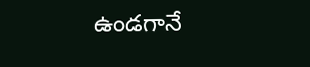ఉండగానే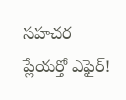సహచర ప్లేయర్తో ఎఫైర్!